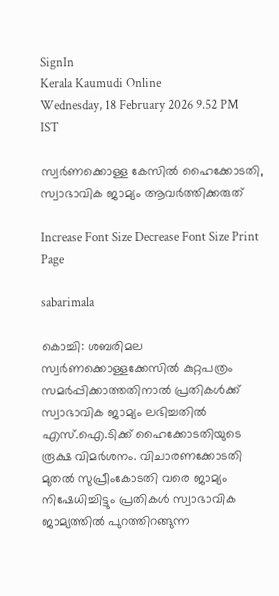SignIn
Kerala Kaumudi Online
Wednesday, 18 February 2026 9.52 PM IST

സ്വർണക്കൊള്ള കേസിൽ ഹൈക്കോടതി, സ്വാഭാവിക ജാമ്യം ആവർത്തിക്കരുത്

Increase Font Size Decrease Font Size Print Page

sabarimala

കൊച്ചി: ശബരിമല സ്വർണക്കൊള്ളക്കേസിൽ കുറ്റപത്രം സമ‌ർപ്പിക്കാത്തതിനാൽ പ്രതികൾക്ക് സ്വാഭാവിക ജാമ്യം ലഭിച്ചതിൽ എസ്.ഐ.ടിക്ക് ഹൈക്കോടതിയുടെ രൂക്ഷ വിമർശനം. വിചാരണക്കോടതി മുതൽ സുപ്രീംകോടതി വരെ ജാമ്യം നിഷേധിച്ചിട്ടും പ്രതികൾ സ്വാഭാവിക ജാമ്യത്തിൽ പുറത്തിറങ്ങുന്ന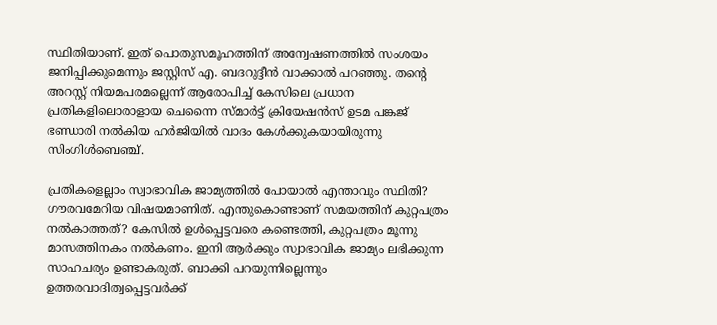സ്ഥിതിയാണ്. ഇത് പൊതുസമൂഹത്തിന് അന്വേഷണത്തിൽ സംശയം ജനിപ്പിക്കുമെന്നും ജസ്റ്റിസ് എ. ബദറുദ്ദീൻ വാക്കാൽ പറഞ്ഞു. തന്റെ അറസ്റ്റ് നിയമപരമല്ലെന്ന് ആരോപിച്ച് കേസിലെ പ്രധാന പ്രതികളിലൊരാളായ ചെന്നൈ സ്മാർട്ട് ക്രിയേഷൻസ് ഉടമ പങ്കജ് ഭണ്ഡാരി നൽകിയ ഹർജിയിൽ വാദം കേൾക്കുകയായിരുന്നു സിംഗിൾബെഞ്ച്.

പ്രതികളെല്ലാം സ്വാഭാവിക ജാമ്യത്തിൽ പോയാൽ എന്താവും സ്ഥിതി? ഗൗരവമേറിയ വിഷയമാണിത്. എന്തുകൊണ്ടാണ് സമയത്തിന് കുറ്റപത്രം നൽകാത്തത്? കേസിൽ ഉൾപ്പെട്ടവരെ കണ്ടെത്തി, കുറ്റപത്രം മൂന്നു മാസത്തിനകം നൽകണം. ഇനി ആർക്കും സ്വാഭാവിക ജാമ്യം ലഭിക്കുന്ന സാഹചര്യം ഉണ്ടാകരുത്. ബാക്കി പറയുന്നില്ലെന്നും ഉത്തരവാദിത്വപ്പെട്ടവർക്ക്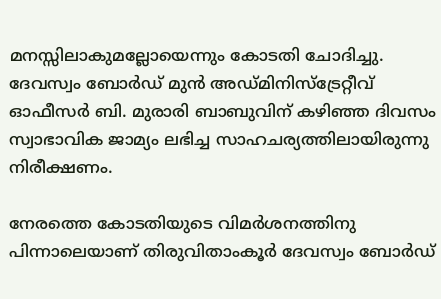മനസ്സിലാകുമല്ലോയെന്നും കോടതി ചോദിച്ചു. ദേവസ്വം ബോർഡ് മുൻ അഡ്മിനിസ്‌ട്രേറ്റീവ് ഓഫീസർ ബി. മുരാരി ബാബുവിന് കഴിഞ്ഞ ദിവസം സ്വാഭാവിക ജാമ്യം ലഭിച്ച സാഹചര്യത്തിലായിരുന്നു നിരീക്ഷണം.

നേരത്തെ കോടതിയുടെ വിമർശനത്തിനു പിന്നാലെയാണ് തിരുവിതാംകൂർ ദേവസ്വം ബോർഡ്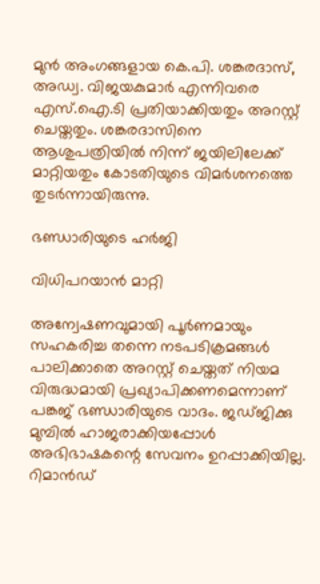മുൻ അംഗങ്ങളായ കെ.പി. ശങ്കരദാസ്, അഡ്വ. വിജയകുമാർ എന്നിവരെ എസ്.ഐ.ടി പ്രതിയാക്കിയതും അറസ്റ്റ് ചെയ്തതും. ശങ്കരദാസിനെ ആശുപത്രിയിൽ നിന്ന് ജയിലിലേക്ക് മാറ്റിയതും കോടതിയുടെ വിമർശനത്തെ തുടർന്നായിരുന്നു.

ഭണ്ഡാരിയുടെ ഹർജി

വിധിപറയാൻ മാറ്റി

അന്വേഷണവുമായി പൂർണമായും സഹകരിച്ച തന്നെ നടപടിക്രമങ്ങൾ പാലിക്കാതെ അറസ്റ്റ് ചെയ്തത് നിയമ വിരുദ്ധമായി പ്രഖ്യാപിക്കണമെന്നാണ് പങ്കജ് ഭണ്ഡാരിയുടെ വാദം. ജഡ്ജിക്കു മുമ്പിൽ ഹാജരാക്കിയപ്പോൾ അഭിഭാഷകന്റെ സേവനം ഉറപ്പാക്കിയില്ല. റിമാൻഡ്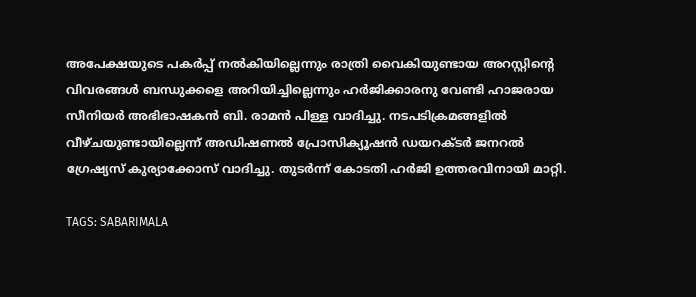അപേക്ഷയുടെ പകർപ്പ് നൽകിയില്ലെന്നും രാത്രി വൈകിയുണ്ടായ അറസ്റ്റിന്റെ വിവരങ്ങൾ ബന്ധുക്കളെ അറിയിച്ചില്ലെന്നും ഹർജിക്കാരനു വേണ്ടി ഹാജരായ സീനിയർ അഭിഭാഷകൻ ബി. രാമൻ പിള്ള വാദിച്ചു. നടപടിക്രമങ്ങളിൽ വീഴ്ചയുണ്ടായില്ലെന്ന് അഡിഷണൽ പ്രോസിക്യൂഷൻ ഡയറക്ടർ ജനറൽ ഗ്രേഷ്യസ് കുര്യാക്കോസ് വാദിച്ചു. തുടർന്ന് കോടതി ഹർജി ഉത്തരവിനായി മാറ്റി.

TAGS: SABARIMALA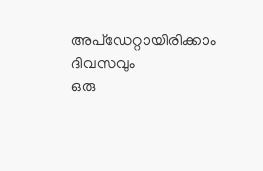അപ്ഡേറ്റായിരിക്കാം ദിവസവും
ഒരു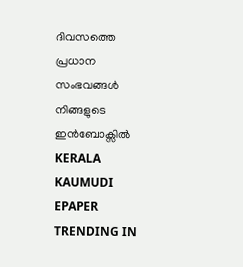ദിവസത്തെ പ്രധാന സംഭവങ്ങൾ നിങ്ങളുടെ ഇൻബോക്സിൽ
KERALA KAUMUDI EPAPER
TRENDING IN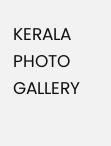KERALA
PHOTO GALLERY